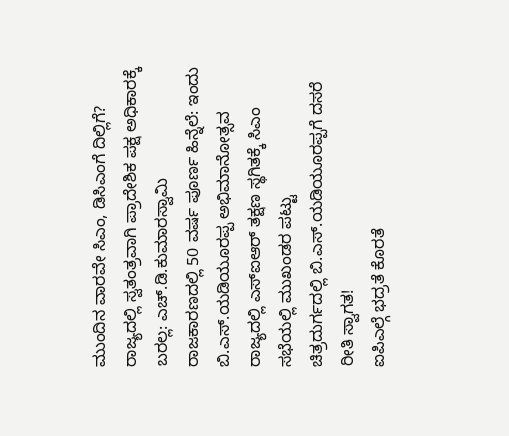ಮುಂದಿನ ವಾರವೇ ಸಿಎಂ, ಡಿಸಿಎಂಗೆ ದಿಲ್ಲಿಗೆ?
ರಾಜ್ಯದಲ್ಲಿ ಸ್ವತಂತ್ರವಾಗಿ ಪ್ರಾದೇಶಿಕ ಪಕ್ಷ ಅಧಿಕಾರಕ್ಕೆ ಬರಲ್ಲ: ಎಚ್.ಡಿ.ಕುಮಾರಸ್ವಾಮಿ
ರಾಜಕಾರಣದಲ್ಲಿ 50 ವರ್ಷ ಪೂರ್ಣ ಹಿನ್ನೆಲೆ: ಇಂದು ಬಿ.ಎಸ್.ಯಡಿಯೂರಪ್ಪ ಅಭಿಮಾನೋತ್ಸವ
ರಾಜ್ಯದಲ್ಲಿ ಎಸ್ಐಆರ್ ತಕ್ಷಣ ಸ್ಥಗಿತಕ್ಕೆ ಸಿಎಂ ಸಭೆಯಲ್ಲಿ ಮುಖಂಡರ ಪಟ್ಟು
ಚಿತ್ರದುರ್ಗದಲ್ಲಿ ಬಿ.ಎಸ್.ಯಡಿಯೂರಪ್ಪಗೆ ದಸರೆ ರೀತಿ ಸ್ವಾಗತ!
ಐಪಿಎಲ್ಗೆ ಭದ್ರತೆ ಕೊರತೆ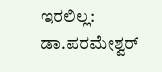ಇರಲಿಲ್ಲ: ಡಾ.ಪರಮೇಶ್ವರ್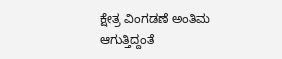ಕ್ಷೇತ್ರ ವಿಂಗಡಣೆ ಅಂತಿಮ ಆಗುತ್ತಿದ್ದಂತೆ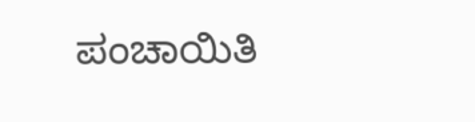ಪಂಚಾಯಿತಿ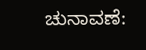ಚುನಾವಣೆ: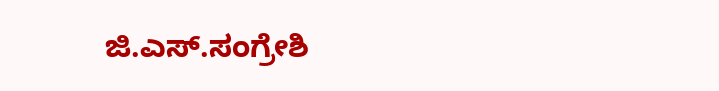ಜಿ.ಎಸ್.ಸಂಗ್ರೇಶಿ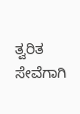ತ್ವರಿತ ಸೇವೆಗಾಗಿ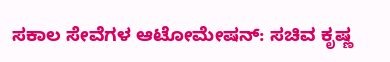ಸಕಾಲ ಸೇವೆಗಳ ಆಟೋಮೇಷನ್: ಸಚಿವ ಕೃಷ್ಣ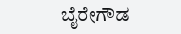ಬೈರೇಗೌಡ